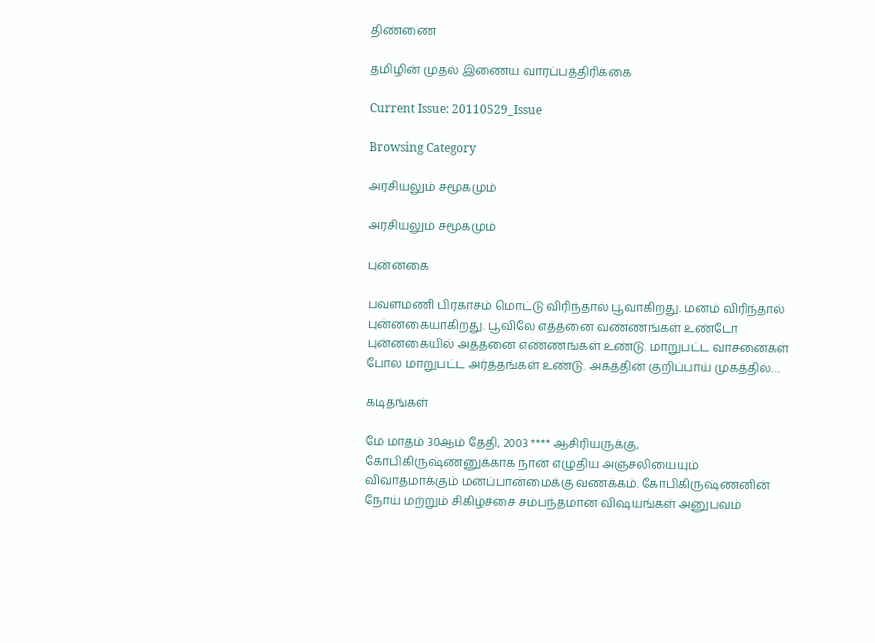திண்ணை

தமிழின் முதல் இணைய வாரப்பத்திரிக்கை

Current Issue: 20110529_Issue

Browsing Category

அரசியலும் சமூகமும்

அரசியலும் சமூகமும்

புன்னகை

பவளமணி பிரகாசம் மொட்டு விரிந்தால் பூவாகிறது. மனம் விரிந்தால் புன்னகையாகிறது. பூவிலே எத்தனை வண்ணங்கள் உண்டோ புன்னகையில் அத்தனை எண்ணங்கள் உண்டு. மாறுபட்ட வாசனைகள் போல மாறுபட்ட அர்த்தங்கள் உண்டு. அகத்தின் குறிப்பாய் முகத்தில்…

கடிதங்கள்

மே மாதம் 30ஆம் தேதி, 2003 **** ஆசிரியருக்கு, கோபிகிருஷ்ணனுக்காக நான் எழுதிய அஞ்சலியையும் விவாதமாக்கும் மனப்பான்மைக்கு வணக்கம். கோபிகிருஷ்ணனின் நோய் மற்றும் சிகிழ்ச்சை சம்பந்தமான விஷயங்கள் அனுபவம்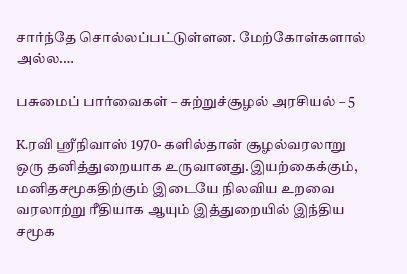சார்ந்தே சொல்லப்பட்டுள்ளன. மேற்கோள்களால் அல்ல.…

பசுமைப் பார்வைகள் – சுற்றுச்சூழல் அரசியல் – 5

K.ரவி ஸ்ரீநிவாஸ் 1970- களில்தான் சூழல்வரலாறு ஒரு தனித்துறையாக உருவானது.இயற்கைக்கும், மனிதசமூகதிற்கும் இடையே நிலவிய உறவை வரலாற்று ரீதியாக ஆயும் இத்துறையில் இந்திய சமூக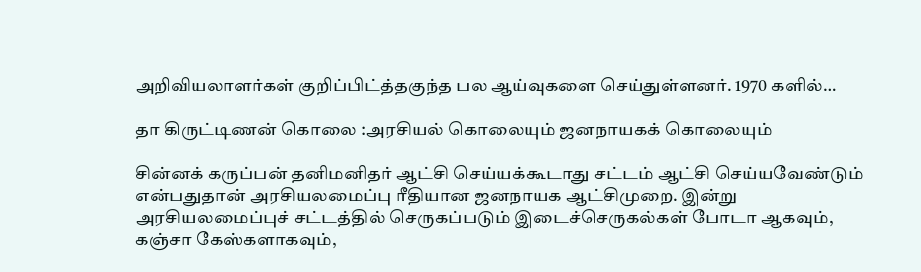அறிவியலாளர்கள் குறிப்பிட்த்தகுந்த பல ஆய்வுகளை செய்துள்ளனர். 1970 களில்…

தா கிருட்டிணன் கொலை :அரசியல் கொலையும் ஜனநாயகக் கொலையும்

சின்னக் கருப்பன் தனிமனிதர் ஆட்சி செய்யக்கூடாது சட்டம் ஆட்சி செய்யவேண்டும் என்பதுதான் அரசியலமைப்பு ரீதியான ஜனநாயக ஆட்சிமுறை. இன்று அரசியலமைப்புச் சட்டத்தில் செருகப்படும் இடைச்செருகல்கள் போடா ஆகவும், கஞ்சா கேஸ்களாகவும்,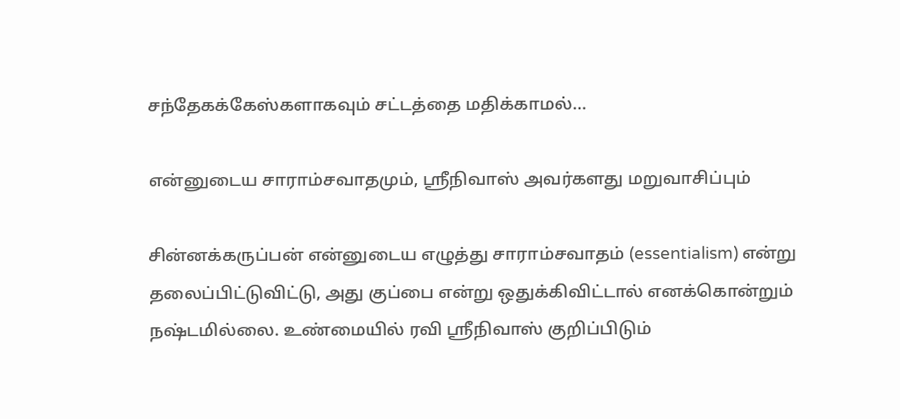சந்தேகக்கேஸ்களாகவும் சட்டத்தை மதிக்காமல்…

என்னுடைய சாராம்சவாதமும், ஸ்ரீநிவாஸ் அவர்களது மறுவாசிப்பும்

சின்னக்கருப்பன் என்னுடைய எழுத்து சாராம்சவாதம் (essentialism) என்று தலைப்பிட்டுவிட்டு, அது குப்பை என்று ஒதுக்கிவிட்டால் எனக்கொன்றும் நஷ்டமில்லை. உண்மையில் ரவி ஸ்ரீநிவாஸ் குறிப்பிடும்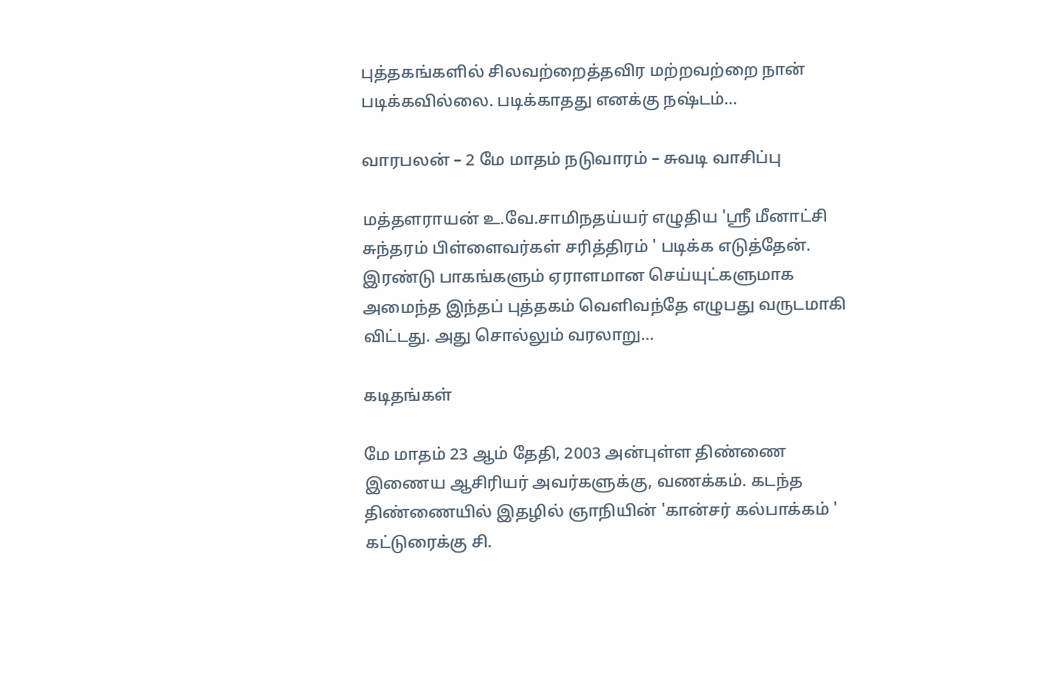புத்தகங்களில் சிலவற்றைத்தவிர மற்றவற்றை நான் படிக்கவில்லை. படிக்காதது எனக்கு நஷ்டம்…

வாரபலன் – 2 மே மாதம் நடுவாரம் – சுவடி வாசிப்பு

மத்தளராயன் உ.வே.சாமிநதய்யர் எழுதிய 'ஸ்ரீ மீனாட்சி சுந்தரம் பிள்ளைவர்கள் சரித்திரம் ' படிக்க எடுத்தேன். இரண்டு பாகங்களும் ஏராளமான செய்யுட்களுமாக அமைந்த இந்தப் புத்தகம் வெளிவந்தே எழுபது வருடமாகி விட்டது. அது சொல்லும் வரலாறு…

கடிதங்கள்

மே மாதம் 23 ஆம் தேதி, 2003 அன்புள்ள திண்ணை இணைய ஆசிரியர் அவர்களுக்கு, வணக்கம். கடந்த திண்ணையில் இதழில் ஞாநியின் 'கான்சர் கல்பாக்கம் ' கட்டுரைக்கு சி.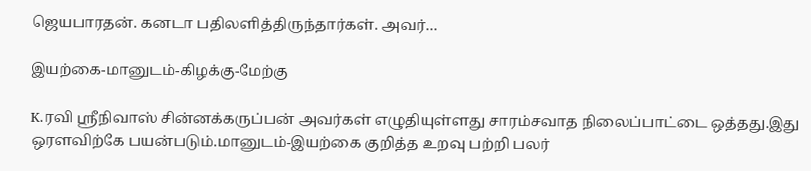ஜெயபாரதன். கனடா பதிலளித்திருந்தார்கள். அவர்…

இயற்கை-மானுடம்-கிழக்கு-மேற்கு

K.ரவி ஸ்ரீநிவாஸ் சின்னக்கருப்பன் அவர்கள் எழுதியுள்ளது சாரம்சவாத நிலைப்பாட்டை ஒத்தது.இது ஒரளவிற்கே பயன்படும்.மானுடம்-இயற்கை குறித்த உறவு பற்றி பலர்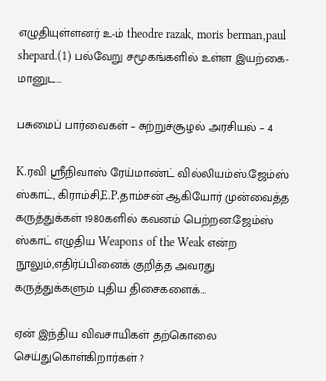எழுதியுள்ளனர் உ-ம் theodre razak, moris berman,paul shepard.(1) பல்வேறு சமூகங்களில் உள்ள இயற்கை-மானுட…

பசுமைப் பார்வைகள் – சுற்றுச்சூழல் அரசியல் – 4

K.ரவி ஸ்ரீநிவாஸ் ரேய்மாண்ட் வில்லியம்ஸ்.ஜேம்ஸ் ஸ்காட், கிராம்சி,E.P.தாம்சன் ஆகியோர் முன்வைத்த கருத்துக்கள் 1980களில் கவனம் பெற்றன.ஜேம்ஸ் ஸ்காட் எழுதிய Weapons of the Weak என்ற நூலும்,எதிர்ப்பினைக் குறித்த அவரது கருத்துக்களும் புதிய திசைகளைக்…

ஏன் இந்திய விவசாயிகள் தற்கொலை செய்துகொள்கிறார்கள் ?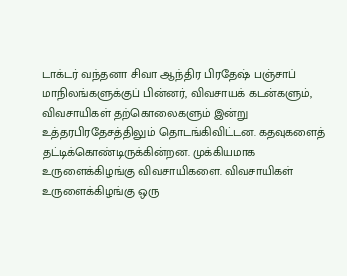டாக்டர் வந்தனா சிவா ஆந்திர பிரதேஷ் பஞ்சாப் மாநிலங்களுக்குப் பின்னர், விவசாயக் கடன்களும், விவசாயிகள் தற்கொலைகளும் இன்று உத்தரபிரதேசத்திலும் தொடங்கிவிட்டன. கதவுகளைத் தட்டிக்கொண்டிருக்கின்றன. முக்கியமாக உருளைக்கிழங்கு விவசாயிகளை. விவசாயிகள் உருளைக்கிழங்கு ஒரு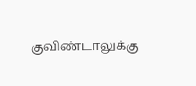குவிண்டாலுக்கு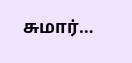சுமார்…